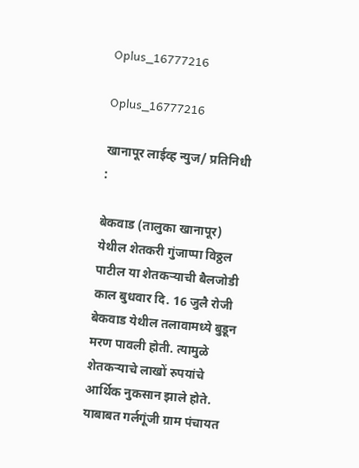Oplus_16777216

Oplus_16777216

खानापूर लाईव्ह न्युज/ प्रतिनिधी :

बेकवाड (तालुका खानापूर) येथील शेतकरी गुंजाप्पा विठ्ठल पाटील या शेतकऱ्याची बैलजोडी काल बुधवार दि. 16 जुलै रोजी बेकवाड येथील तलावामध्ये बुडून मरण पावली होती. त्यामुळे शेतकऱ्याचे लाखों रुपयांचे आर्थिक नुकसान झाले होते. याबाबत गर्लगूंजी ग्राम पंचायत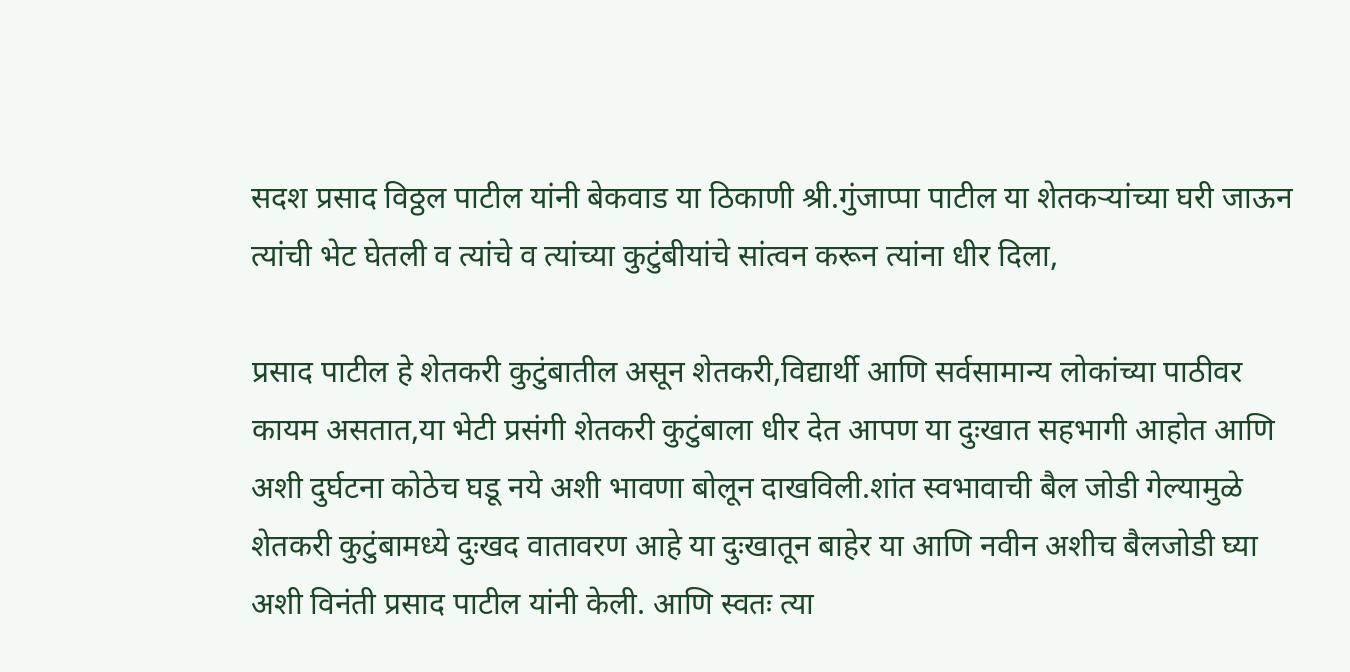सदश प्रसाद विठ्ठल पाटील यांनी बेकवाड या ठिकाणी श्री.गुंजाप्पा पाटील या शेतकऱ्यांच्या घरी जाऊन त्यांची भेट घेतली व त्यांचे व त्यांच्या कुटुंबीयांचे सांत्वन करून त्यांना धीर दिला,

प्रसाद पाटील हे शेतकरी कुटुंबातील असून शेतकरी,विद्यार्थी आणि सर्वसामान्य लोकांच्या पाठीवर कायम असतात,या भेटी प्रसंगी शेतकरी कुटुंबाला धीर देत आपण या दुःखात सहभागी आहोत आणि अशी दुर्घटना कोठेच घडू नये अशी भावणा बोलून दाखविली.शांत स्वभावाची बैल जोडी गेल्यामुळे शेतकरी कुटुंबामध्ये दुःखद वातावरण आहे या दुःखातून बाहेर या आणि नवीन अशीच बैलजोडी घ्या अशी विनंती प्रसाद पाटील यांनी केली. आणि स्वतः त्या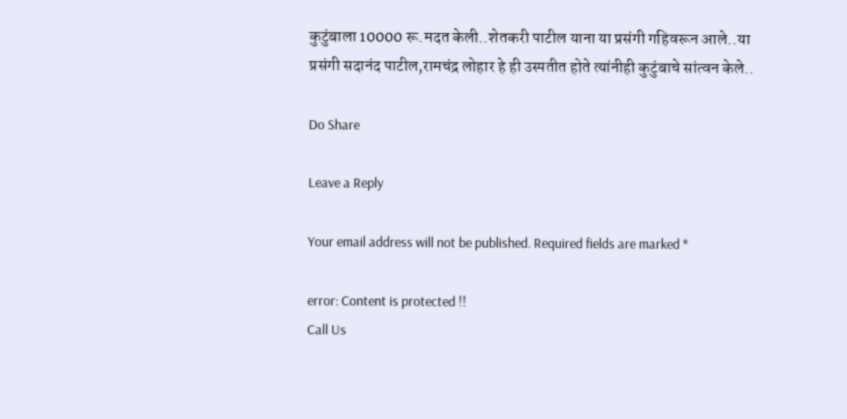कुटुंबाला 10000 रू.मदत केली..शेतकरी पाटील याना या प्रसंगी गहिवरून आले..या प्रसंगी सदानंद पाटील,रामचंद्र लोहार हे ही उस्पतीत होते त्यांनीही कुटुंबाचे सांत्वन केले..

Do Share

Leave a Reply

Your email address will not be published. Required fields are marked *

error: Content is protected !!
Call Us